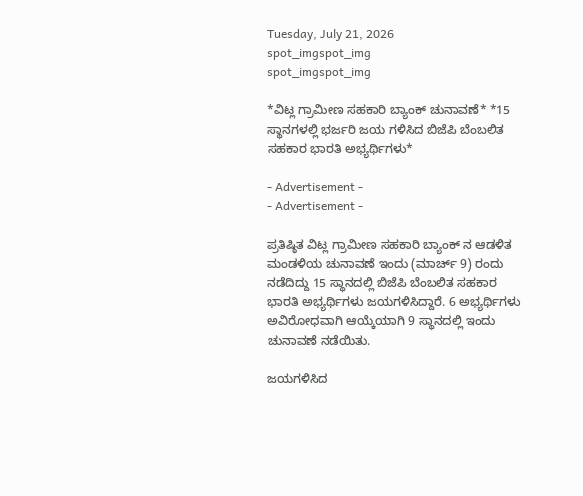Tuesday, July 21, 2026
spot_imgspot_img
spot_imgspot_img

*ವಿಟ್ಲ ಗ್ರಾಮೀಣ ಸಹಕಾರಿ ಬ್ಯಾಂಕ್ ಚುನಾವಣೆ* *15 ಸ್ಥಾನಗಳಲ್ಲಿ ಭರ್ಜರಿ ಜಯ ಗಳಿಸಿದ ಬಿಜೆಪಿ ಬೆಂಬಲಿತ ಸಹಕಾರ ಭಾರತಿ ಅಭ್ಯರ್ಥಿಗಳು*

- Advertisement -
- Advertisement -

ಪ್ರತಿಷ್ಠಿತ ವಿಟ್ಲ ಗ್ರಾಮೀಣ ಸಹಕಾರಿ ಬ್ಯಾಂಕ್ ನ ಆಡಳಿತ ಮಂಡಳಿಯ ಚುನಾವಣೆ ಇಂದು (ಮಾರ್ಚ್ 9) ರಂದು ನಡೆದಿದ್ದು 15 ಸ್ಥಾನದಲ್ಲಿ ಬಿಜೆಪಿ ಬೆಂಬಲಿತ ಸಹಕಾರ ಭಾರತಿ ಅಭ್ಯರ್ಥಿಗಳು ಜಯಗಳಿಸಿದ್ದಾರೆ. 6 ಅಭ್ಯರ್ಥಿಗಳು ಅವಿರೋಧವಾಗಿ ಆಯ್ಕೆಯಾಗಿ 9 ಸ್ಥಾನದಲ್ಲಿ ಇಂದು ಚುನಾವಣೆ ನಡೆಯಿತು.

ಜಯಗಳಿಸಿದ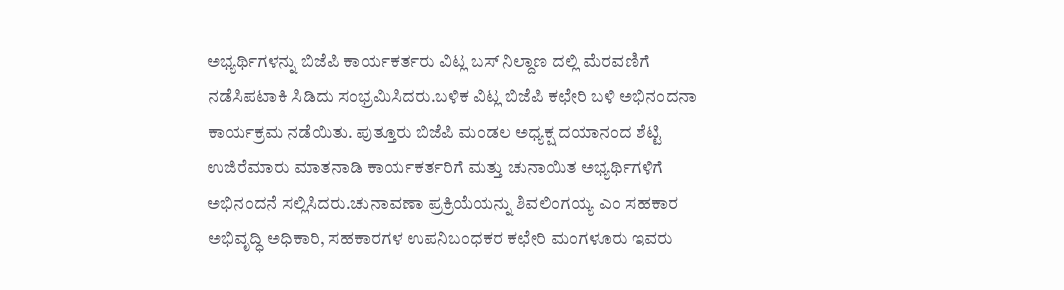ಅಭ್ಯರ್ಥಿಗಳನ್ನು ಬಿಜೆಪಿ ಕಾರ್ಯಕರ್ತರು ವಿಟ್ಲ ಬಸ್ ನಿಲ್ದಾಣ ದಲ್ಲಿ ಮೆರವಣಿಗೆ ನಡೆಸಿಪಟಾಕಿ ಸಿಡಿದು ಸಂಭ್ರಮಿಸಿದರು.ಬಳಿಕ ವಿಟ್ಲ ಬಿಜೆಪಿ ಕಛೇರಿ ಬಳಿ ಅಭಿನಂದನಾ ಕಾರ್ಯಕ್ರಮ ನಡೆಯಿತು. ಪುತ್ತೂರು ಬಿಜೆಪಿ ಮಂಡಲ ಅಧ್ಯಕ್ಷ ದಯಾನಂದ ಶೆಟ್ಟಿ ಉಜಿರೆಮಾರು ಮಾತನಾಡಿ ಕಾರ್ಯಕರ್ತರಿಗೆ ಮತ್ತು ಚುನಾಯಿತ ಅಭ್ಯರ್ಥಿಗಳಿಗೆ ಅಭಿನಂದನೆ ಸಲ್ಲಿಸಿದರು.ಚುನಾವಣಾ ಪ್ರಕ್ರಿಯೆಯನ್ನು ಶಿವಲಿಂಗಯ್ಯ ಎಂ ಸಹಕಾರ ಅಭಿವೃದ್ಧಿ ಅಧಿಕಾರಿ, ಸಹಕಾರಗಳ ಉಪನಿಬಂಧಕರ ಕಛೇರಿ ಮಂಗಳೂರು ಇವರು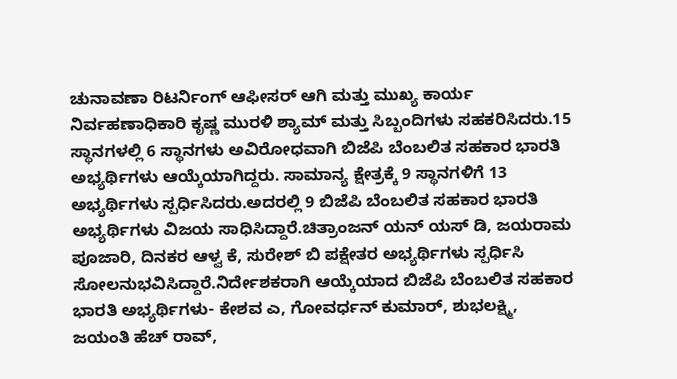ಚುನಾವಣಾ ರಿಟರ್ನಿಂಗ್ ಆಫೀಸರ್ ಆಗಿ ಮತ್ತು ಮುಖ್ಯ ಕಾರ್ಯ ನಿರ್ವಹಣಾಧಿಕಾರಿ ಕೃಷ್ಣ ಮುರಳಿ ಶ್ಯಾಮ್ ಮತ್ತು ಸಿಬ್ಬಂದಿಗಳು ಸಹಕರಿಸಿದರು.15 ಸ್ಥಾನಗಳಲ್ಲಿ 6 ಸ್ಥಾನಗಳು ಅವಿರೋಧವಾಗಿ ಬಿಜೆಪಿ ಬೆಂಬಲಿತ ಸಹಕಾರ ಭಾರತಿ ಅಭ್ಯರ್ಥಿಗಳು ಆಯ್ಕೆಯಾಗಿದ್ದರು. ಸಾಮಾನ್ಯ ಕ್ಷೇತ್ರಕ್ಕೆ 9 ಸ್ಥಾನಗಳಿಗೆ 13 ಅಭ್ಯರ್ಥಿಗಳು ಸ್ಪರ್ಧಿಸಿದರು.ಅದರಲ್ಲಿ 9 ಬಿಜೆಪಿ ಬೆಂಬಲಿತ ಸಹಕಾರ ಭಾರತಿ ಅಭ್ಯರ್ಥಿಗಳು ವಿಜಯ ಸಾಧಿಸಿದ್ದಾರೆ.ಚಿತ್ರಾಂಜನ್ ಯನ್ ಯಸ್ ಡಿ, ಜಯರಾಮ ಪೂಜಾರಿ, ದಿನಕರ ಆಳ್ವ ಕೆ, ಸುರೇಶ್ ಬಿ ಪಕ್ಷೇತರ ಅಭ್ಯರ್ಥಿಗಳು ಸ್ಪರ್ಧಿಸಿ ಸೋಲನುಭವಿಸಿದ್ದಾರೆ.ನಿರ್ದೇಶಕರಾಗಿ ಆಯ್ಕೆಯಾದ ಬಿಜೆಪಿ ಬೆಂಬಲಿತ ಸಹಕಾರ ಭಾರತಿ ಅಭ್ಯರ್ಥಿಗಳು- ಕೇಶವ ಎ, ಗೋವರ್ಧನ್ ಕುಮಾರ್, ಶುಭಲಕ್ಷ್ಮಿ, ಜಯಂತಿ ಹೆಚ್ ರಾವ್,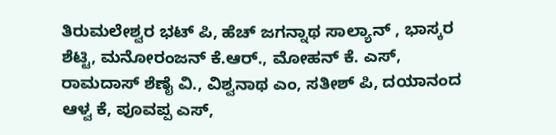ತಿರುಮಲೇಶ್ವರ ಭಟ್ ಪಿ, ಹೆಚ್ ಜಗನ್ನಾಥ ಸಾಲ್ಯಾನ್ , ಭಾಸ್ಕರ ಶೆಟ್ಟಿ, ಮನೋರಂಜನ್ ಕೆ.ಆರ್., ಮೋಹನ್ ಕೆ. ಎಸ್, ರಾಮದಾಸ್ ಶೆಣೈ ವಿ., ವಿಶ್ವನಾಥ ಎಂ, ಸತೀಶ್ ಪಿ, ದಯಾನಂದ ಆಳ್ವ ಕೆ, ಪೂವಪ್ಪ ಎಸ್,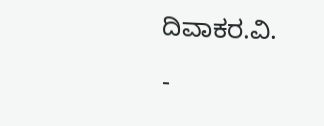ದಿವಾಕರ.ವಿ.

-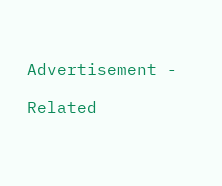Advertisement -

Related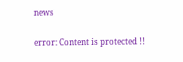news

error: Content is protected !!